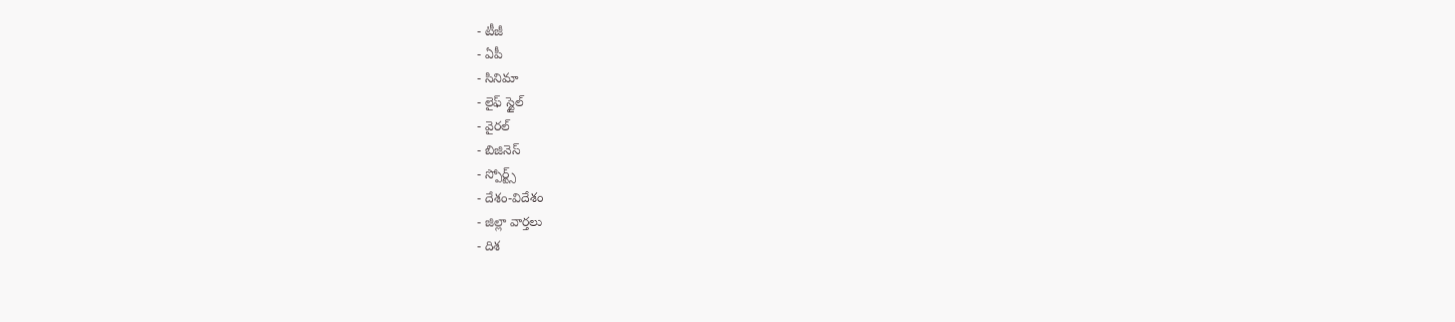- టీజీ
- ఏపీ
- సినిమా
- లైఫ్ స్టైల్
- వైరల్
- బిజినెస్
- స్పోర్ట్స్
- దేశం-విదేశం
- జిల్లా వార్తలు
- దిశ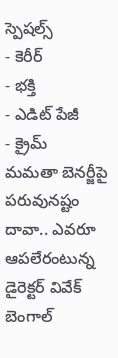స్పెషల్స్
- కెరీర్
- భక్తి
- ఎడిట్ పేజీ
- క్రైమ్
మమతా బెనర్జీపై పరువునష్టం దావా.. ఎవరూ ఆపలేరంటున్న డైరెక్టర్ వివేక్
బెంగాల్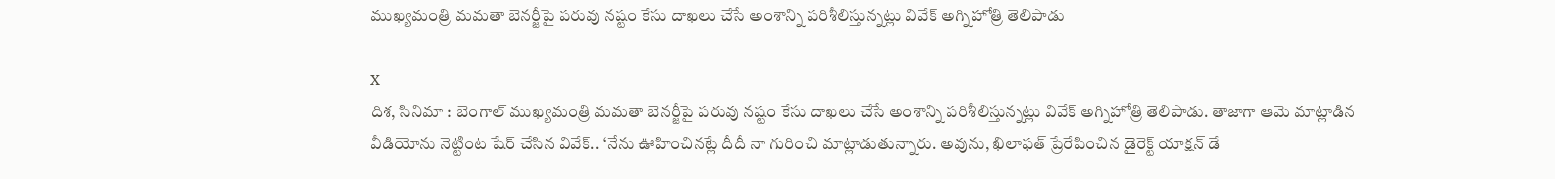ముఖ్యమంత్రి మమతా బెనర్జీపై పరువు నష్టం కేసు దాఖలు చేసే అంశాన్ని పరిశీలిస్తున్నట్లు వివేక్ అగ్నిహోత్రి తెలిపాడు

X
దిశ, సినిమా : బెంగాల్ ముఖ్యమంత్రి మమతా బెనర్జీపై పరువు నష్టం కేసు దాఖలు చేసే అంశాన్ని పరిశీలిస్తున్నట్లు వివేక్ అగ్నిహోత్రి తెలిపాడు. తాజాగా ఆమె మాట్లాడిన వీడియోను నెట్టింట షేర్ చేసిన వివేక్.. ‘నేను ఊహించినట్లే దీదీ నా గురించి మాట్లాడుతున్నారు. అవును, ఖిలాఫత్ ప్రేరేపించిన డైరెక్ట్ యాక్షన్ డే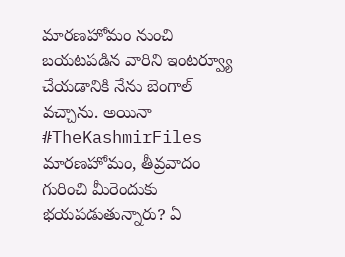మారణహోమం నుంచి బయటపడిన వారిని ఇంటర్వ్యూ చేయడానికి నేను బెంగాల్ వచ్చాను. అయినా #TheKashmirFiles మారణహోమం, తీవ్రవాదం గురించి మీరెందుకు భయపడుతున్నారు? ఏ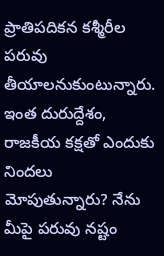ప్రాతిపదికన కశ్మీరీల పరువు తీయాలనుకుంటున్నారు. ఇంత దురుద్దేశం, రాజకీయ కక్షతో ఎందుకు నిందలు మోపుతున్నారు? నేను మీపై పరువు నష్టం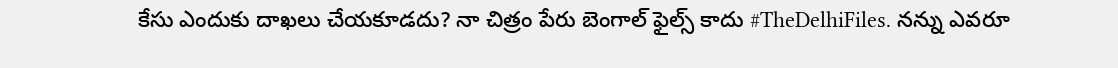కేసు ఎందుకు దాఖలు చేయకూడదు? నా చిత్రం పేరు బెంగాల్ ఫైల్స్ కాదు #TheDelhiFiles. నన్ను ఎవరూ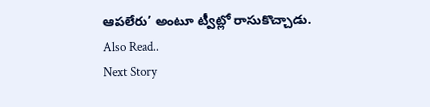ఆపలేరు’ అంటూ ట్వీట్లో రాసుకొచ్చాడు.
Also Read..
Next Story